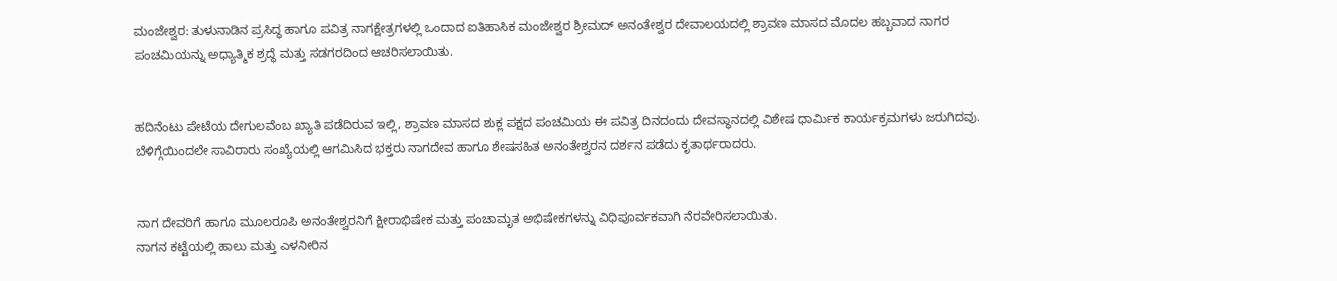ಮಂಜೇಶ್ವರ: ತುಳುನಾಡಿನ ಪ್ರಸಿದ್ಧ ಹಾಗೂ ಪವಿತ್ರ ನಾಗಕ್ಷೇತ್ರಗಳಲ್ಲಿ ಒಂದಾದ ಐತಿಹಾಸಿಕ ಮಂಜೇಶ್ವರ ಶ್ರೀಮದ್ ಅನಂತೇಶ್ವರ ದೇವಾಲಯದಲ್ಲಿ ಶ್ರಾವಣ ಮಾಸದ ಮೊದಲ ಹಬ್ಬವಾದ ನಾಗರ ಪಂಚಮಿಯನ್ನು ಅಧ್ಯಾತ್ಮಿಕ ಶ್ರದ್ಧೆ ಮತ್ತು ಸಡಗರದಿಂದ ಆಚರಿಸಲಾಯಿತು.


ಹದಿನೆಂಟು ಪೇಟೆಯ ದೇಗುಲವೆಂಬ ಖ್ಯಾತಿ ಪಡೆದಿರುವ ಇಲ್ಲಿ, ಶ್ರಾವಣ ಮಾಸದ ಶುಕ್ಲ ಪಕ್ಷದ ಪಂಚಮಿಯ ಈ ಪವಿತ್ರ ದಿನದಂದು ದೇವಸ್ಥಾನದಲ್ಲಿ ವಿಶೇಷ ಧಾರ್ಮಿಕ ಕಾರ್ಯಕ್ರಮಗಳು ಜರುಗಿದವು. ಬೆಳಿಗ್ಗೆಯಿಂದಲೇ ಸಾವಿರಾರು ಸಂಖ್ಯೆಯಲ್ಲಿ ಆಗಮಿಸಿದ ಭಕ್ತರು ನಾಗದೇವ ಹಾಗೂ ಶೇಷಸಹಿತ ಅನಂತೇಶ್ವರನ ದರ್ಶನ ಪಡೆದು ಕೃತಾರ್ಥರಾದರು.


ನಾಗ ದೇವರಿಗೆ ಹಾಗೂ ಮೂಲರೂಪಿ ಅನಂತೇಶ್ವರನಿಗೆ ಕ್ಷೀರಾಭಿಷೇಕ ಮತ್ತು ಪಂಚಾಮೃತ ಅಭಿಷೇಕಗಳನ್ನು ವಿಧಿಪೂರ್ವಕವಾಗಿ ನೆರವೇರಿಸಲಾಯಿತು.
ನಾಗನ ಕಟ್ಟೆಯಲ್ಲಿ ಹಾಲು ಮತ್ತು ಎಳನೀರಿನ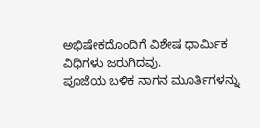ಅಭಿಷೇಕದೊಂದಿಗೆ ವಿಶೇಷ ಧಾರ್ಮಿಕ ವಿಧಿಗಳು ಜರುಗಿದವು.
ಪೂಜೆಯ ಬಳಿಕ ನಾಗನ ಮೂರ್ತಿಗಳನ್ನು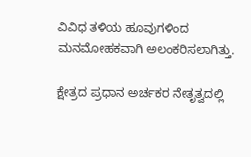ವಿವಿಧ ತಳಿಯ ಹೂವುಗಳಿಂದ ಮನಮೋಹಕವಾಗಿ ಅಲಂಕರಿಸಲಾಗಿತ್ತು.

ಕ್ಷೇತ್ರದ ಪ್ರಧಾನ ಅರ್ಚಕರ ನೇತೃತ್ವದಲ್ಲಿ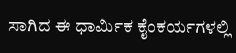ಸಾಗಿದ ಈ ಧಾರ್ಮಿಕ ಕೈಂಕರ್ಯಗಳಲ್ಲಿ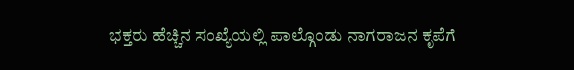ಭಕ್ತರು ಹೆಚ್ಚಿನ ಸಂಖ್ಯೆಯಲ್ಲಿ ಪಾಲ್ಗೊಂಡು ನಾಗರಾಜನ ಕೃಪೆಗೆ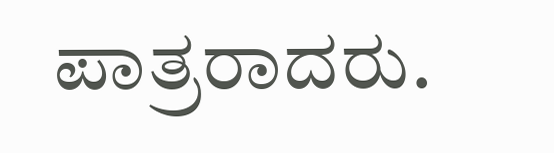ಪಾತ್ರರಾದರು.